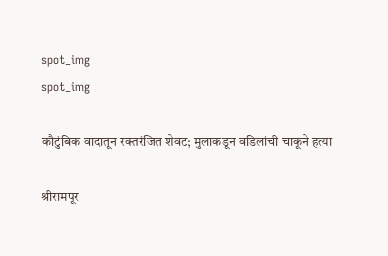spot_img
spot_img

कौटुंबिक वादातून रक्तरंजित शेवट; मुलाकडून वडिलांची चाकूने हत्या

श्रीरामपूर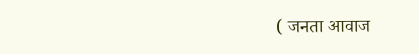( जनता आवाज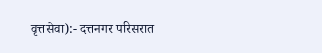वृत्तसेवा):- दत्तनगर परिसरात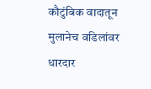कौटुंबिक वादातून मुलानेच वडिलांवर धारदार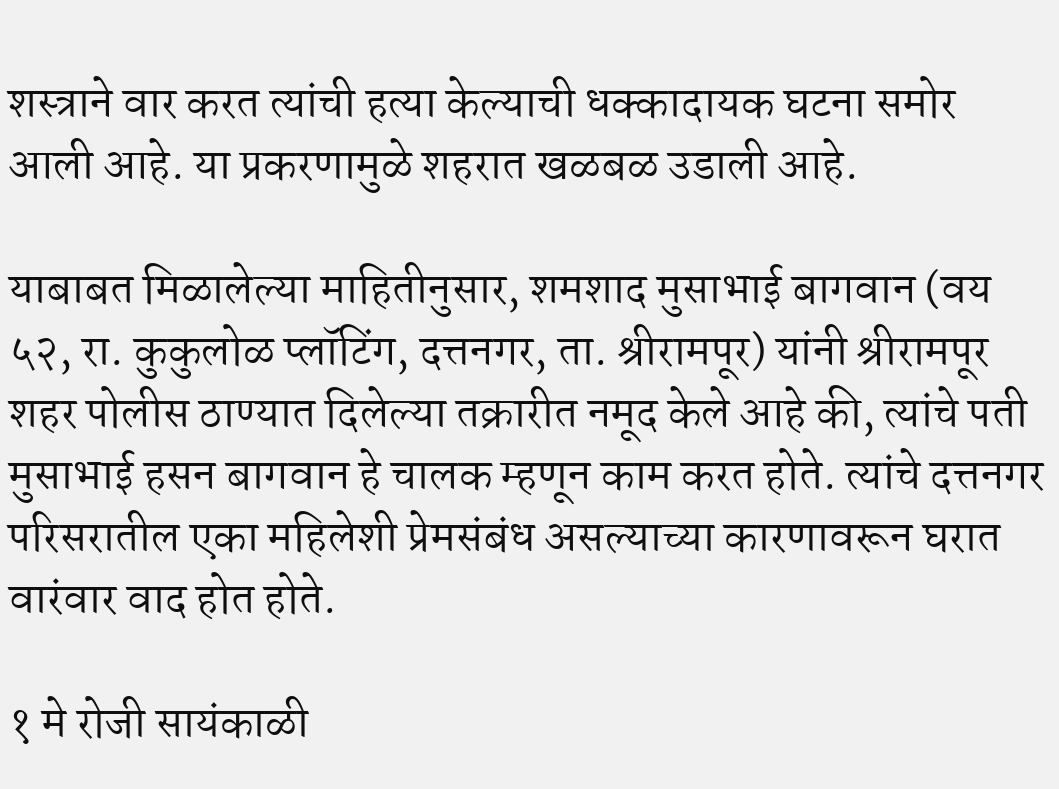शस्त्राने वार करत त्यांची हत्या केल्याची धक्कादायक घटना समोर आली आहे. या प्रकरणामुळे शहरात खळबळ उडाली आहे.

याबाबत मिळालेल्या माहितीनुसार, शमशाद मुसाभाई बागवान (वय ५२, रा. कुकुलोळ प्लॉटिंग, दत्तनगर, ता. श्रीरामपूर) यांनी श्रीरामपूर शहर पोलीस ठाण्यात दिलेल्या तक्रारीत नमूद केले आहे की, त्यांचे पती मुसाभाई हसन बागवान हे चालक म्हणून काम करत होते. त्यांचे दत्तनगर परिसरातील एका महिलेशी प्रेमसंबंध असल्याच्या कारणावरून घरात वारंवार वाद होत होते.

१ मे रोजी सायंकाळी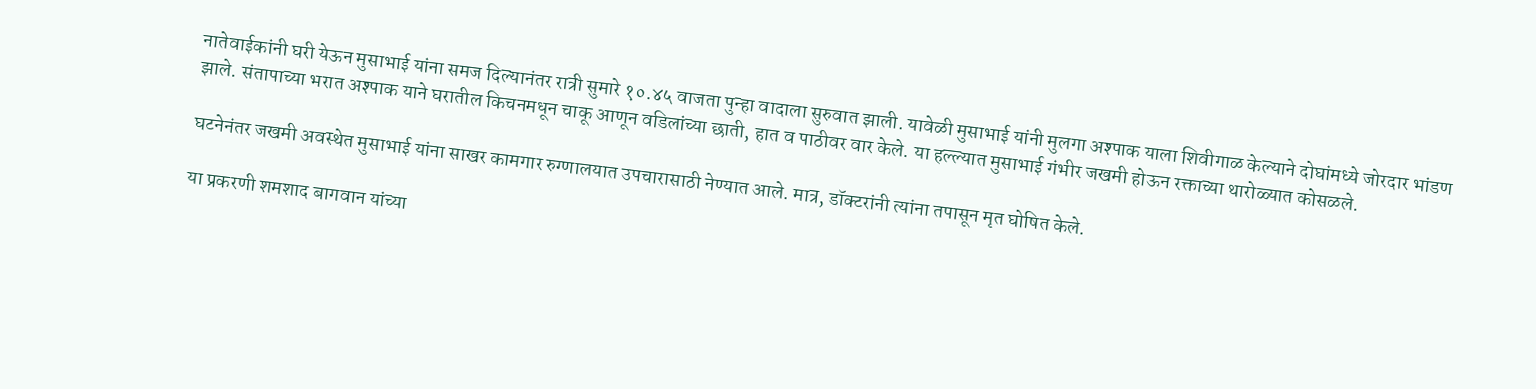नातेवाईकांनी घरी येऊन मुसाभाई यांना समज दिल्यानंतर रात्री सुमारे १०.४५ वाजता पुन्हा वादाला सुरुवात झाली. यावेळी मुसाभाई यांनी मुलगा अश्पाक याला शिवीगाळ केल्याने दोघांमध्ये जोरदार भांडण झाले. संतापाच्या भरात अश्पाक याने घरातील किचनमधून चाकू आणून वडिलांच्या छाती, हात व पाठीवर वार केले. या हल्ल्यात मुसाभाई गंभीर जखमी होऊन रक्ताच्या थारोळ्यात कोसळले.

घटनेनंतर जखमी अवस्थेत मुसाभाई यांना साखर कामगार रुग्णालयात उपचारासाठी नेण्यात आले. मात्र, डॉक्टरांनी त्यांना तपासून मृत घोषित केले.

या प्रकरणी शमशाद बागवान यांच्या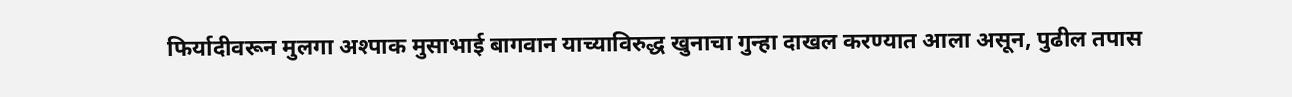फिर्यादीवरून मुलगा अश्पाक मुसाभाई बागवान याच्याविरुद्ध खुनाचा गुन्हा दाखल करण्यात आला असून, पुढील तपास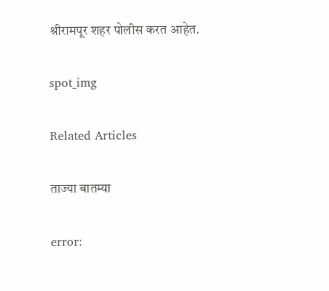श्रीरामपूर शहर पोलीस करत आहेत.

spot_img

Related Articles

ताज्या बातम्या

error: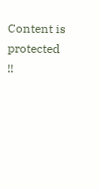Content is protected !!